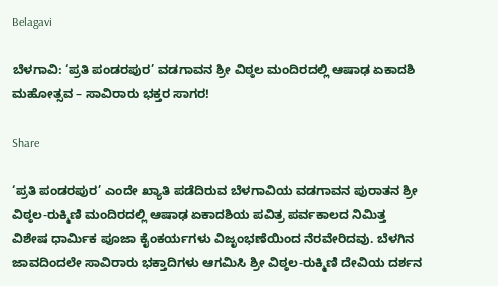Belagavi

ಬೆಳಗಾವಿ: ‘ಪ್ರತಿ ಪಂಡರಪುರ’ ವಡಗಾವನ ಶ್ರೀ ವಿಠ್ಠಲ ಮಂದಿರದಲ್ಲಿ ಆಷಾಢ ಏಕಾದಶಿ ಮಹೋತ್ಸವ – ಸಾವಿರಾರು ಭಕ್ತರ ಸಾಗರ!

Share

‘ಪ್ರತಿ ಪಂಡರಪುರ’ ಎಂದೇ ಖ್ಯಾತಿ ಪಡೆದಿರುವ ಬೆಳಗಾವಿಯ ವಡಗಾವನ ಪುರಾತನ ಶ್ರೀ ವಿಠ್ಠಲ-ರುಕ್ಮಿಣಿ ಮಂದಿರದಲ್ಲಿ ಆಷಾಢ ಏಕಾದಶಿಯ ಪವಿತ್ರ ಪರ್ವಕಾಲದ ನಿಮಿತ್ತ ವಿಶೇಷ ಧಾರ್ಮಿಕ ಪೂಜಾ ಕೈಂಕರ್ಯಗಳು ವಿಜೃಂಭಣೆಯಿಂದ ನೆರವೇರಿದವು. ಬೆಳಗಿನ ಜಾವದಿಂದಲೇ ಸಾವಿರಾರು ಭಕ್ತಾದಿಗಳು ಆಗಮಿಸಿ ಶ್ರೀ ವಿಠ್ಠಲ-ರುಕ್ಮಿಣಿ ದೇವಿಯ ದರ್ಶನ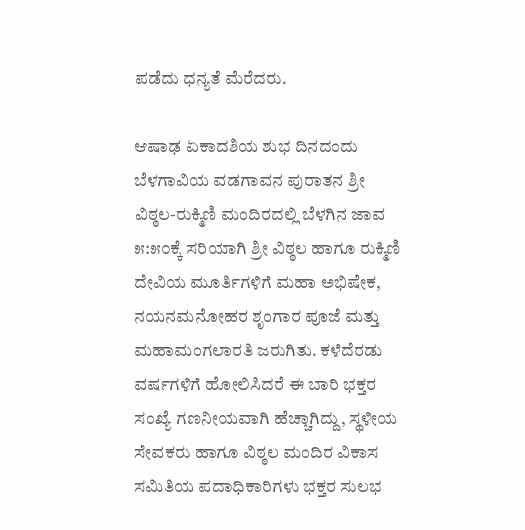ಪಡೆದು ಧನ್ಯತೆ ಮೆರೆದರು.

ಆಷಾಢ ಏಕಾದಶಿಯ ಶುಭ ದಿನದಂದು ಬೆಳಗಾವಿಯ ವಡಗಾವನ ಪುರಾತನ ಶ್ರೀ ವಿಠ್ಠಲ-ರುಕ್ಮಿಣಿ ಮಂದಿರದಲ್ಲಿ ಬೆಳಗಿನ ಜಾವ ೫:೫೦ಕ್ಕೆ ಸರಿಯಾಗಿ ಶ್ರೀ ವಿಠ್ಠಲ ಹಾಗೂ ರುಕ್ಮಿಣಿ ದೇವಿಯ ಮೂರ್ತಿಗಳಿಗೆ ಮಹಾ ಅಭಿಷೇಕ, ನಯನಮನೋಹರ ಶೃಂಗಾರ ಪೂಜೆ ಮತ್ತು ಮಹಾಮಂಗಲಾರತಿ ಜರುಗಿತು. ಕಳೆದೆರಡು ವರ್ಷಗಳಿಗೆ ಹೋಲಿಸಿದರೆ ಈ ಬಾರಿ ಭಕ್ತರ ಸಂಖ್ಯೆ ಗಣನೀಯವಾಗಿ ಹೆಚ್ಚಾಗಿದ್ದು, ಸ್ಥಳೀಯ ಸೇವಕರು ಹಾಗೂ ವಿಠ್ಠಲ ಮಂದಿರ ವಿಕಾಸ ಸಮಿತಿಯ ಪದಾಧಿಕಾರಿಗಳು ಭಕ್ತರ ಸುಲಭ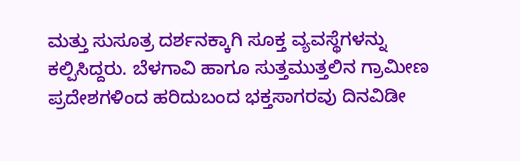ಮತ್ತು ಸುಸೂತ್ರ ದರ್ಶನಕ್ಕಾಗಿ ಸೂಕ್ತ ವ್ಯವಸ್ಥೆಗಳನ್ನು ಕಲ್ಪಿಸಿದ್ದರು. ಬೆಳಗಾವಿ ಹಾಗೂ ಸುತ್ತಮುತ್ತಲಿನ ಗ್ರಾಮೀಣ ಪ್ರದೇಶಗಳಿಂದ ಹರಿದುಬಂದ ಭಕ್ತಸಾಗರವು ದಿನವಿಡೀ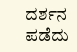ದರ್ಶನ ಪಡೆದು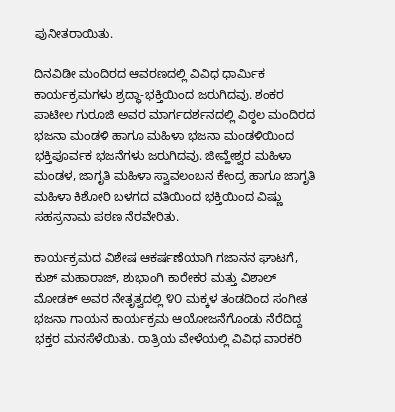ಪುನೀತರಾಯಿತು.

ದಿನವಿಡೀ ಮಂದಿರದ ಆವರಣದಲ್ಲಿ ವಿವಿಧ ಧಾರ್ಮಿಕ ಕಾರ್ಯಕ್ರಮಗಳು ಶ್ರದ್ಧಾ-ಭಕ್ತಿಯಿಂದ ಜರುಗಿದವು. ಶಂಕರ ಪಾಟೀಲ ಗುರೂಜಿ ಅವರ ಮಾರ್ಗದರ್ಶನದಲ್ಲಿ ವಿಠ್ಠಲ ಮಂದಿರದ ಭಜನಾ ಮಂಡಳಿ ಹಾಗೂ ಮಹಿಳಾ ಭಜನಾ ಮಂಡಳಿಯಿಂದ ಭಕ್ತಿಪೂರ್ವಕ ಭಜನೆಗಳು ಜರುಗಿದವು. ಜೀವ್ಹೇಶ್ವರ ಮಹಿಳಾ ಮಂಡಳ, ಜಾಗೃತಿ ಮಹಿಳಾ ಸ್ವಾವಲಂಬನ ಕೇಂದ್ರ ಹಾಗೂ ಜಾಗೃತಿ ಮಹಿಳಾ ಕಿಶೋರಿ ಬಳಗದ ವತಿಯಿಂದ ಭಕ್ತಿಯಿಂದ ವಿಷ್ಣು ಸಹಸ್ರನಾಮ ಪಠಣ ನೆರವೇರಿತು.

ಕಾರ್ಯಕ್ರಮದ ವಿಶೇಷ ಆಕರ್ಷಣೆಯಾಗಿ ಗಜಾನನ ಘಾಟಗೆ, ಕುಶ್ ಮಹಾರಾಜ್, ಶುಭಾಂಗಿ ಕಾರೇಕರ ಮತ್ತು ವಿಶಾಲ್ ಮೋಡಕ್ ಅವರ ನೇತೃತ್ವದಲ್ಲಿ ೪೦ ಮಕ್ಕಳ ತಂಡದಿಂದ ಸಂಗೀತ ಭಜನಾ ಗಾಯನ ಕಾರ್ಯಕ್ರಮ ಆಯೋಜನೆಗೊಂಡು ನೆರೆದಿದ್ದ ಭಕ್ತರ ಮನಸೆಳೆಯಿತು. ರಾತ್ರಿಯ ವೇಳೆಯಲ್ಲಿ ವಿವಿಧ ವಾರಕರಿ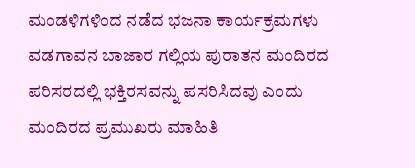ಮಂಡಳಿಗಳಿಂದ ನಡೆದ ಭಜನಾ ಕಾರ್ಯಕ್ರಮಗಳು ವಡಗಾವನ ಬಾಜಾರ ಗಲ್ಲಿಯ ಪುರಾತನ ಮಂದಿರದ ಪರಿಸರದಲ್ಲಿ ಭಕ್ತಿರಸವನ್ನು ಪಸರಿಸಿದವು ಎಂದು ಮಂದಿರದ ಪ್ರಮುಖರು ಮಾಹಿತಿ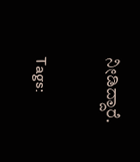ನೀಡಿದ್ದಾರೆ.

Tags: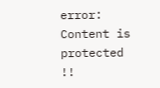error: Content is protected !!